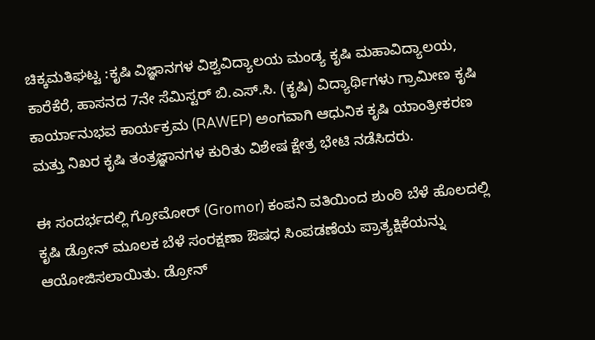ಚಿಕ್ಕಮತಿಘಟ್ಟ :ಕೃಷಿ ವಿಜ್ಞಾನಗಳ ವಿಶ್ವವಿದ್ಯಾಲಯ ಮಂಡ್ಯ ಕೃಷಿ ಮಹಾವಿದ್ಯಾಲಯ, ಕಾರೆಕೆರೆ, ಹಾಸನದ 7ನೇ ಸೆಮಿಸ್ಟರ್ ಬಿ.ಎಸ್‌.ಸಿ. (ಕೃಷಿ) ವಿದ್ಯಾರ್ಥಿಗಳು ಗ್ರಾಮೀಣ ಕೃಷಿ ಕಾರ್ಯಾನುಭವ ಕಾರ್ಯಕ್ರಮ (RAWEP) ಅಂಗವಾಗಿ ಆಧುನಿಕ ಕೃಷಿ ಯಾಂತ್ರೀಕರಣ ಮತ್ತು ನಿಖರ ಕೃಷಿ ತಂತ್ರಜ್ಞಾನಗಳ ಕುರಿತು ವಿಶೇಷ ಕ್ಷೇತ್ರ ಭೇಟಿ ನಡೆಸಿದರು.

ಈ ಸಂದರ್ಭದಲ್ಲಿ ಗ್ರೋಮೋರ್ (Gromor) ಕಂಪನಿ ವತಿಯಿಂದ ಶುಂಠಿ ಬೆಳೆ ಹೊಲದಲ್ಲಿ ಕೃಷಿ ಡ್ರೋನ್ ಮೂಲಕ ಬೆಳೆ ಸಂರಕ್ಷಣಾ ಔಷಧ ಸಿಂಪಡಣೆಯ ಪ್ರಾತ್ಯಕ್ಷಿಕೆಯನ್ನು ಆಯೋಜಿಸಲಾಯಿತು. ಡ್ರೋನ್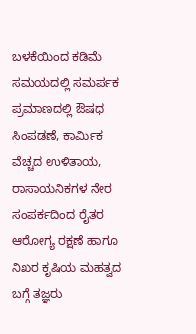ಬಳಕೆಯಿಂದ ಕಡಿಮೆ ಸಮಯದಲ್ಲಿ ಸಮರ್ಪಕ ಪ್ರಮಾಣದಲ್ಲಿ ಔಷಧ ಸಿಂಪಡಣೆ, ಕಾರ್ಮಿಕ ವೆಚ್ಚದ ಉಳಿತಾಯ, ರಾಸಾಯನಿಕಗಳ ನೇರ ಸಂಪರ್ಕದಿಂದ ರೈತರ ಆರೋಗ್ಯ ರಕ್ಷಣೆ ಹಾಗೂ ನಿಖರ ಕೃಷಿಯ ಮಹತ್ವದ ಬಗ್ಗೆ ತಜ್ಞರು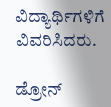ವಿದ್ಯಾರ್ಥಿಗಳಿಗೆ ವಿವರಿಸಿದರು.

ಡ್ರೋನ್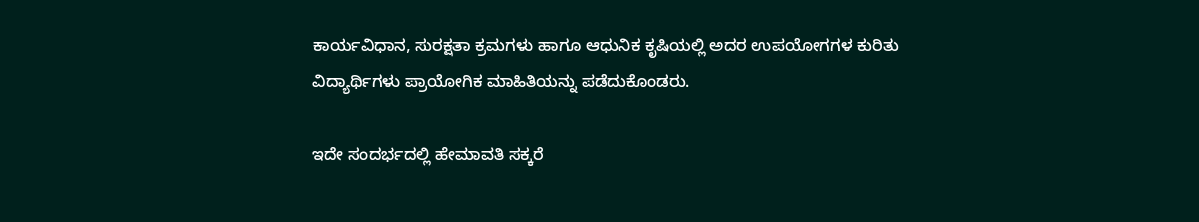ಕಾರ್ಯವಿಧಾನ, ಸುರಕ್ಷತಾ ಕ್ರಮಗಳು ಹಾಗೂ ಆಧುನಿಕ ಕೃಷಿಯಲ್ಲಿ ಅದರ ಉಪಯೋಗಗಳ ಕುರಿತು ವಿದ್ಯಾರ್ಥಿಗಳು ಪ್ರಾಯೋಗಿಕ ಮಾಹಿತಿಯನ್ನು ಪಡೆದುಕೊಂಡರು.

ಇದೇ ಸಂದರ್ಭದಲ್ಲಿ ಹೇಮಾವತಿ ಸಕ್ಕರೆ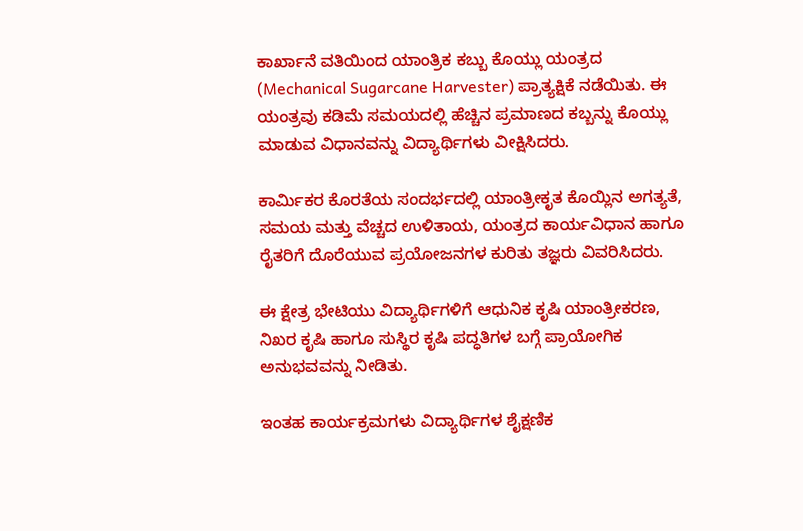ಕಾರ್ಖಾನೆ ವತಿಯಿಂದ ಯಾಂತ್ರಿಕ ಕಬ್ಬು ಕೊಯ್ಲು ಯಂತ್ರದ (Mechanical Sugarcane Harvester) ಪ್ರಾತ್ಯಕ್ಷಿಕೆ ನಡೆಯಿತು. ಈ ಯಂತ್ರವು ಕಡಿಮೆ ಸಮಯದಲ್ಲಿ ಹೆಚ್ಚಿನ ಪ್ರಮಾಣದ ಕಬ್ಬನ್ನು ಕೊಯ್ಲು ಮಾಡುವ ವಿಧಾನವನ್ನು ವಿದ್ಯಾರ್ಥಿಗಳು ವೀಕ್ಷಿಸಿದರು.

ಕಾರ್ಮಿಕರ ಕೊರತೆಯ ಸಂದರ್ಭದಲ್ಲಿ ಯಾಂತ್ರೀಕೃತ ಕೊಯ್ಲಿನ ಅಗತ್ಯತೆ, ಸಮಯ ಮತ್ತು ವೆಚ್ಚದ ಉಳಿತಾಯ, ಯಂತ್ರದ ಕಾರ್ಯವಿಧಾನ ಹಾಗೂ ರೈತರಿಗೆ ದೊರೆಯುವ ಪ್ರಯೋಜನಗಳ ಕುರಿತು ತಜ್ಞರು ವಿವರಿಸಿದರು.

ಈ ಕ್ಷೇತ್ರ ಭೇಟಿಯು ವಿದ್ಯಾರ್ಥಿಗಳಿಗೆ ಆಧುನಿಕ ಕೃಷಿ ಯಾಂತ್ರೀಕರಣ, ನಿಖರ ಕೃಷಿ ಹಾಗೂ ಸುಸ್ಥಿರ ಕೃಷಿ ಪದ್ಧತಿಗಳ ಬಗ್ಗೆ ಪ್ರಾಯೋಗಿಕ ಅನುಭವವನ್ನು ನೀಡಿತು.

ಇಂತಹ ಕಾರ್ಯಕ್ರಮಗಳು ವಿದ್ಯಾರ್ಥಿಗಳ ಶೈಕ್ಷಣಿಕ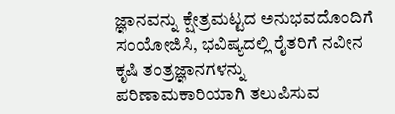ಜ್ಞಾನವನ್ನು ಕ್ಷೇತ್ರಮಟ್ಟದ ಅನುಭವದೊಂದಿಗೆ ಸಂಯೋಜಿಸಿ, ಭವಿಷ್ಯದಲ್ಲಿ ರೈತರಿಗೆ ನವೀನ ಕೃಷಿ ತಂತ್ರಜ್ಞಾನಗಳನ್ನು ಪರಿಣಾಮಕಾರಿಯಾಗಿ ತಲುಪಿಸುವ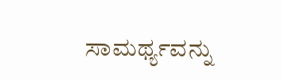ಸಾಮರ್ಥ್ಯವನ್ನು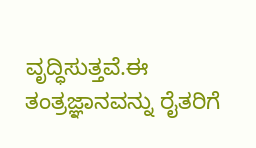ವೃದ್ಧಿಸುತ್ತವೆ.ಈ ತಂತ್ರಜ್ಞಾನವನ್ನು ರೈತರಿಗೆ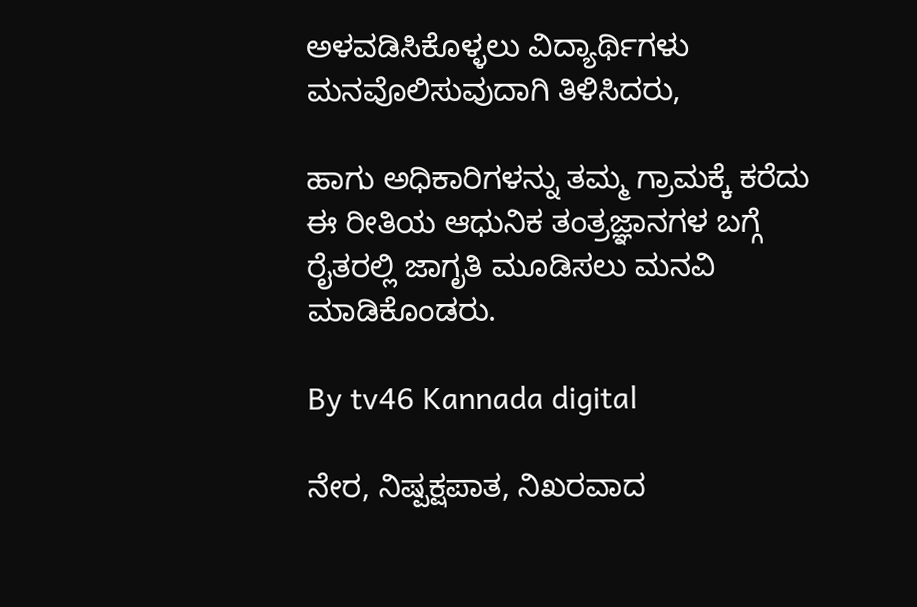ಅಳವಡಿಸಿಕೊಳ್ಳಲು ವಿದ್ಯಾರ್ಥಿಗಳು ಮನವೊಲಿಸುವುದಾಗಿ ತಿಳಿಸಿದರು,

ಹಾಗು ಅಧಿಕಾರಿಗಳನ್ನು ತಮ್ಮ ಗ್ರಾಮಕ್ಕೆ ಕರೆದು ಈ ರೀತಿಯ ಆಧುನಿಕ ತಂತ್ರಜ್ಞಾನಗಳ ಬಗ್ಗೆ ರೈತರಲ್ಲಿ ಜಾಗೃತಿ ಮೂಡಿಸಲು ಮನವಿ ಮಾಡಿಕೊಂಡರು.

By tv46 Kannada digital

ನೇರ, ನಿಷ್ಪಕ್ಷಪಾತ, ನಿಖರವಾದ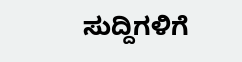ಸುದ್ದಿಗಳಿಗೆ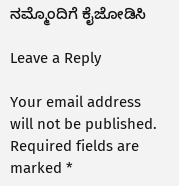ನಮ್ಮೊಂದಿಗೆ ಕೈಜೋಡಿಸಿ

Leave a Reply

Your email address will not be published. Required fields are marked *